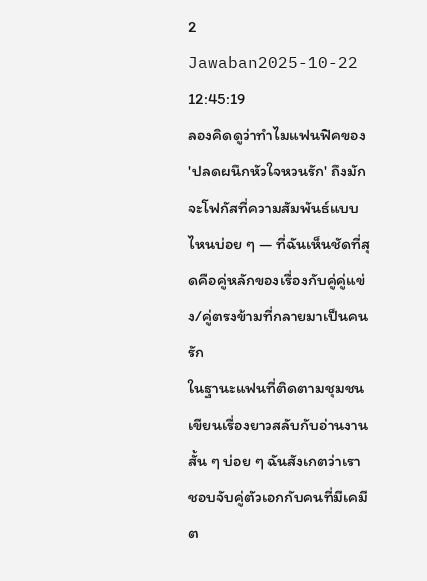2 Jawaban2025-10-22 12:45:19
ลองคิดดูว่าทำไมแฟนฟิคของ 'ปลดผนึกหัวใจหวนรัก' ถึงมักจะโฟกัสที่ความสัมพันธ์แบบไหนบ่อย ๆ — ที่ฉันเห็นชัดที่สุดคือคู่หลักของเรื่องกับคู่คู่แข่ง/คู่ตรงข้ามที่กลายมาเป็นคนรัก
ในฐานะแฟนที่ติดตามชุมชนเขียนเรื่องยาวสลับกับอ่านงานสั้น ๆ บ่อย ๆ ฉันสังเกตว่าเราชอบจับคู่ตัวเอกกับคนที่มีเคมีต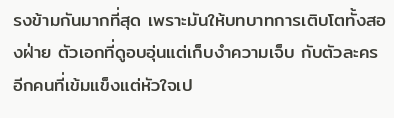รงข้ามกันมากที่สุด เพราะมันให้บทบาทการเติบโตทั้งสองฝ่าย ตัวเอกที่ดูอบอุ่นแต่เก็บงำความเจ็บ กับตัวละครอีกคนที่เข้มแข็งแต่หัวใจเป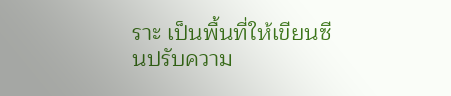ราะ เป็นพื้นที่ให้เขียนซีนปรับความ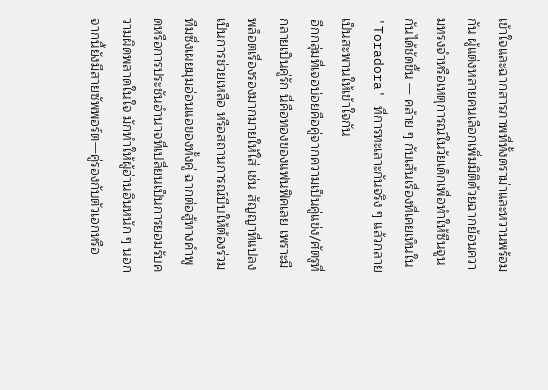เข้าใจและฉากสารภาพที่ทั้งดราม่าและหวานพร้อมกัน ผู้แต่งหลายคนเลือกเพิ่มมิติด้วยฉากย้อนความทรงจำหรือเหตุการณ์ในวัยเด็กเพื่อทำให้ซีนจูนกันได้ชัดขึ้น — คล้าย ๆ กับเส้นเรื่องที่เคยเห็นใน 'Toradora' ที่การทะเลาะกันจริง ๆ แล้วกลายเป็นสะพานให้เข้าใจกัน
อีกกลุ่มที่เจอบ่อยคือคู่จากความเป็นคู่แข่ง/ศัตรูที่กลายเป็นคู่รัก นี่คือทองของแฟนฟิคเลย เพราะมีพล็อตเรื่องรองมากมายให้ใส่ เช่น สัญญาที่แปลงเป็นการช่วยเหลือ หรือสถานการณ์บีบให้ต้องร่วมทีมซึ่งเผยมุมอ่อนแอของทั้งคู่ ฉากต่อสู้ทางคำพูดหรือการประชันอำนาจที่เปลี่ยนเป็นการยอมรับความผิดพลาดในใจ มักทำให้ผู้อ่านอินหนัก ๆ นอกจากนี้ยังมีสายซัพพอร์ต—คู่รองกับตัวเอกหรือ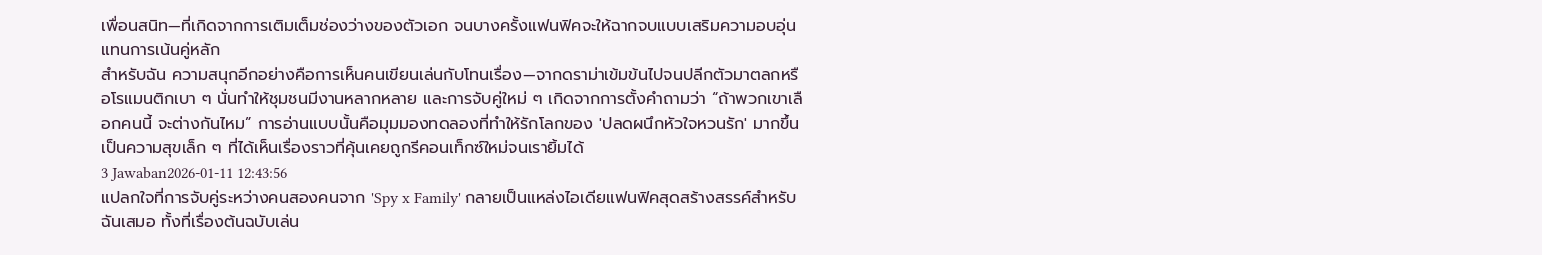เพื่อนสนิท—ที่เกิดจากการเติมเต็มช่องว่างของตัวเอก จนบางครั้งแฟนฟิคจะให้ฉากจบแบบเสริมความอบอุ่นแทนการเน้นคู่หลัก
สำหรับฉัน ความสนุกอีกอย่างคือการเห็นคนเขียนเล่นกับโทนเรื่อง—จากดราม่าเข้มข้นไปจนปลีกตัวมาตลกหรือโรแมนติกเบา ๆ นั่นทำให้ชุมชนมีงานหลากหลาย และการจับคู่ใหม่ ๆ เกิดจากการตั้งคำถามว่า “ถ้าพวกเขาเลือกคนนี้ จะต่างกันไหม” การอ่านแบบนั้นคือมุมมองทดลองที่ทำให้รักโลกของ 'ปลดผนึกหัวใจหวนรัก' มากขึ้น เป็นความสุขเล็ก ๆ ที่ได้เห็นเรื่องราวที่คุ้นเคยถูกรีคอนเท็กซ์ใหม่จนเรายิ้มได้
3 Jawaban2026-01-11 12:43:56
แปลกใจที่การจับคู่ระหว่างคนสองคนจาก 'Spy x Family' กลายเป็นแหล่งไอเดียแฟนฟิคสุดสร้างสรรค์สำหรับฉันเสมอ ทั้งที่เรื่องต้นฉบับเล่น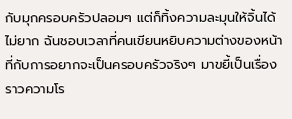กับมุกครอบครัวปลอมๆ แต่ก็ทิ้งความละมุนให้จิ้นได้ไม่ยาก ฉันชอบเวลาที่คนเขียนหยิบความต่างของหน้าที่กับการอยากจะเป็นครอบครัวจริงๆ มาขยี้เป็นเรื่องราวความโร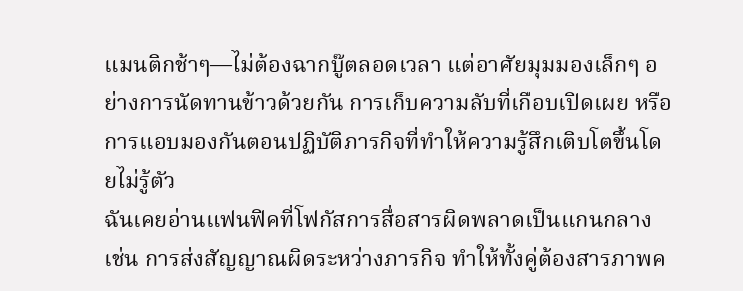แมนติกช้าๆ—ไม่ต้องฉากบู๊ตลอดเวลา แต่อาศัยมุมมองเล็กๆ อย่างการนัดทานข้าวด้วยกัน การเก็บความลับที่เกือบเปิดเผย หรือการแอบมองกันตอนปฏิบัติภารกิจที่ทำให้ความรู้สึกเติบโตขึ้นโดยไม่รู้ตัว
ฉันเคยอ่านแฟนฟิคที่โฟกัสการสื่อสารผิดพลาดเป็นแกนกลาง เช่น การส่งสัญญาณผิดระหว่างภารกิจ ทำให้ทั้งคู่ต้องสารภาพค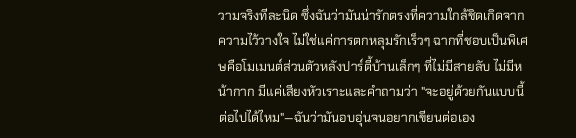วามจริงทีละนิด ซึ่งฉันว่ามันน่ารักตรงที่ความใกล้ชิดเกิดจากความไว้วางใจ ไม่ใช่แค่การตกหลุมรักเร็วๆ ฉากที่ชอบเป็นพิเศษคือโมเมนต์ส่วนตัวหลังปาร์ตี้บ้านเล็กๆ ที่ไม่มีสายลับ ไม่มีหน้ากาก มีแค่เสียงหัวเราะและคำถามว่า "จะอยู่ด้วยกันแบบนี้ต่อไปได้ไหม"—ฉันว่ามันอบอุ่นจนอยากเขียนต่อเอง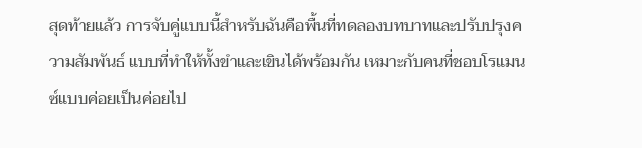สุดท้ายแล้ว การจับคู่แบบนี้สำหรับฉันคือพื้นที่ทดลองบทบาทและปรับปรุงความสัมพันธ์ แบบที่ทำให้ทั้งขำและเขินได้พร้อมกัน เหมาะกับคนที่ชอบโรแมนซ์แบบค่อยเป็นค่อยไป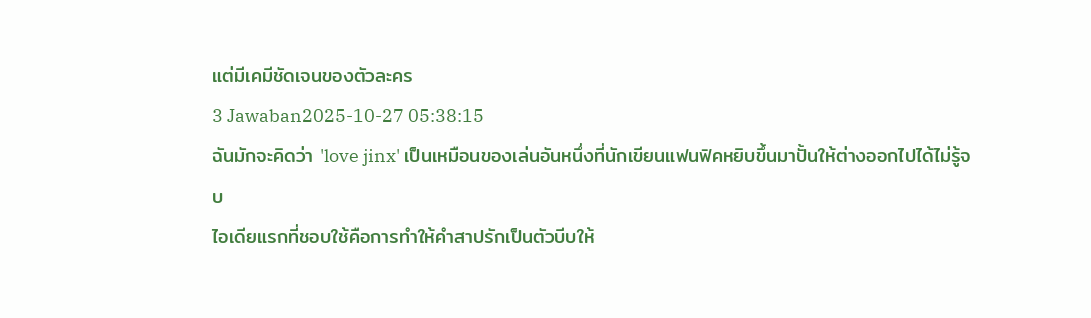แต่มีเคมีชัดเจนของตัวละคร
3 Jawaban2025-10-27 05:38:15
ฉันมักจะคิดว่า 'love jinx' เป็นเหมือนของเล่นอันหนึ่งที่นักเขียนแฟนฟิคหยิบขึ้นมาปั้นให้ต่างออกไปได้ไม่รู้จบ
ไอเดียแรกที่ชอบใช้คือการทำให้คำสาปรักเป็นตัวบีบให้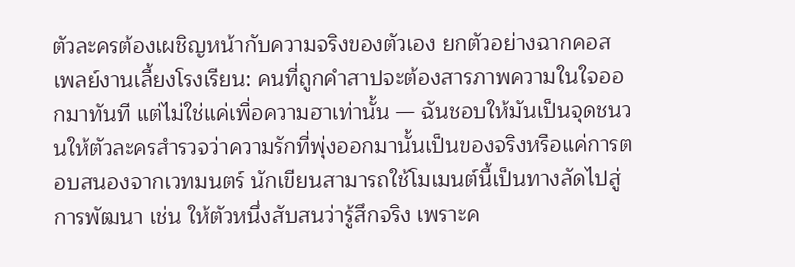ตัวละครต้องเผชิญหน้ากับความจริงของตัวเอง ยกตัวอย่างฉากคอสเพลย์งานเลี้ยงโรงเรียน: คนที่ถูกคำสาปจะต้องสารภาพความในใจออกมาทันที แต่ไม่ใช่แค่เพื่อความฮาเท่านั้น — ฉันชอบให้มันเป็นจุดชนวนให้ตัวละครสำรวจว่าความรักที่พุ่งออกมานั้นเป็นของจริงหรือแค่การตอบสนองจากเวทมนตร์ นักเขียนสามารถใช้โมเมนต์นี้เป็นทางลัดไปสู่การพัฒนา เช่น ให้ตัวหนึ่งสับสนว่ารู้สึกจริง เพราะค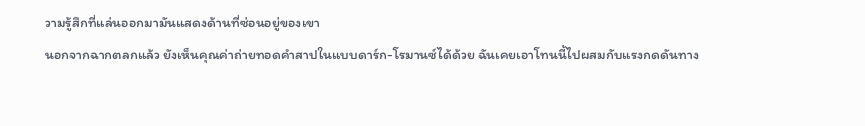วามรู้สึกที่แล่นออกมามันแสดงด้านที่ซ่อนอยู่ของเขา
นอกจากฉากตลกแล้ว ยังเห็นคุณค่าถ่ายทอดคำสาปในแบบดาร์ก-โรมานซ์ได้ด้วย ฉันเคยเอาโทนนี้ไปผสมกับแรงกดดันทาง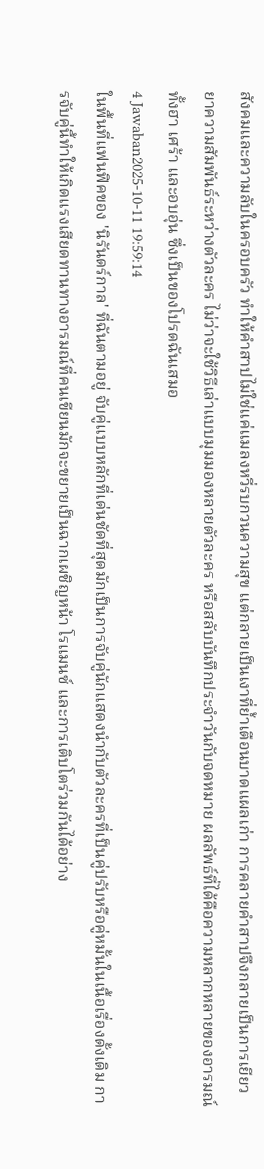สังคมและความลับในครอบครัว ทำให้คำสาปไม่ใช่แค่แมลงหวี่รบกวนความสุข แต่กลายเป็นเงาที่ย้ำเตือนบาดแผลเก่า การคลายคำสาปจึงกลายเป็นการเยียวยาความสัมพันธ์ระหว่างตัวละคร ไม่ว่าจะใช้วิธีเล่าแบบมุมมองหลายตัวละคร หรือสลับบันทึกประจำวันกับจดหมาย ผลลัพธ์ที่ได้คือความหลากหลายของอารมณ์ ทั้งฮา เศร้า และอบอุ่น ซึ่งเป็นของโปรดฉันเสมอ
4 Jawaban2025-10-11 19:59:14
ในพื้นที่แฟนฟิคของ 'นิรันดร์กาล' ที่ฉันตามอยู่ จับคู่แบบหลักที่เด่นชัดที่สุดมักเป็นการจับคู่นักแสดงนำกับตัวละครที่เป็นคู่ปรับหรือคู่หมั้นในเนื้อเรื่องดั้งเดิม การจับคู่นี้ทำให้เกิดแรงเสียดทานทางอารมณ์ที่คนเขียนมักจะขยายเป็นฉากเผชิญหน้า โรแมนซ์ และการเติบโตร่วมกันได้อย่าง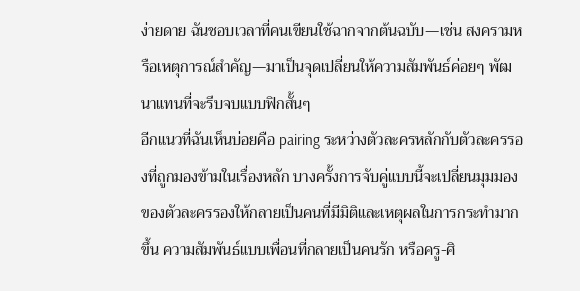ง่ายดาย ฉันชอบเวลาที่คนเขียนใช้ฉากจากต้นฉบับ—เช่น สงครามหรือเหตุการณ์สำคัญ—มาเป็นจุดเปลี่ยนให้ความสัมพันธ์ค่อยๆ พัฒนาแทนที่จะรีบจบแบบฟิกสั้นๆ
อีกแนวที่ฉันเห็นบ่อยคือ pairing ระหว่างตัวละครหลักกับตัวละครรองที่ถูกมองข้ามในเรื่องหลัก บางครั้งการจับคู่แบบนี้จะเปลี่ยนมุมมองของตัวละครรองให้กลายเป็นคนที่มีมิติและเหตุผลในการกระทำมากขึ้น ความสัมพันธ์แบบเพื่อนที่กลายเป็นคนรัก หรือครู-ศิ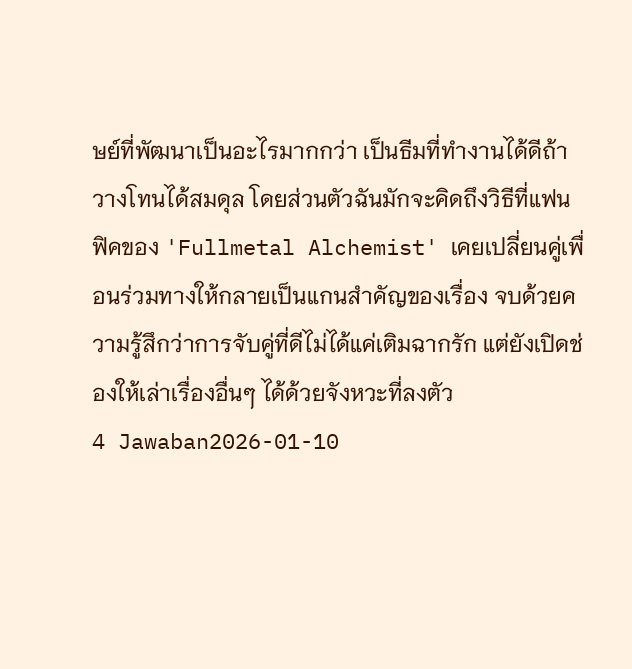ษย์ที่พัฒนาเป็นอะไรมากกว่า เป็นธีมที่ทำงานได้ดีถ้าวางโทนได้สมดุล โดยส่วนตัวฉันมักจะคิดถึงวิธีที่แฟนฟิคของ 'Fullmetal Alchemist' เคยเปลี่ยนคู่เพื่อนร่วมทางให้กลายเป็นแกนสำคัญของเรื่อง จบด้วยความรู้สึกว่าการจับคู่ที่ดีไม่ได้แค่เติมฉากรัก แต่ยังเปิดช่องให้เล่าเรื่องอื่นๆ ได้ด้วยจังหวะที่ลงตัว
4 Jawaban2026-01-10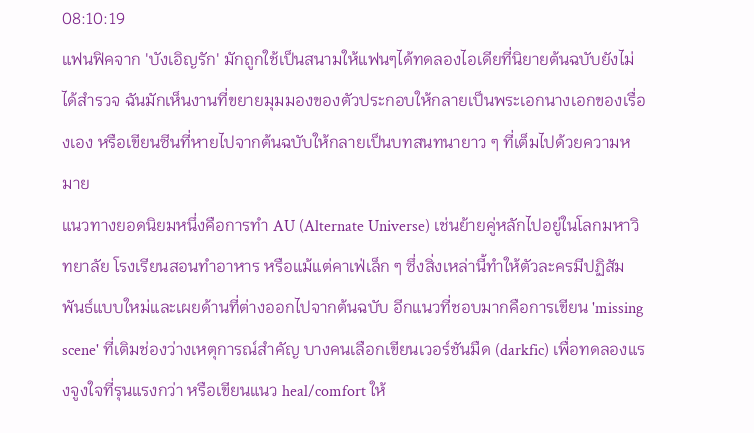08:10:19
แฟนฟิคจาก 'บังเอิญรัก' มักถูกใช้เป็นสนามให้แฟนๆได้ทดลองไอเดียที่นิยายต้นฉบับยังไม่ได้สำรวจ ฉันมักเห็นงานที่ขยายมุมมองของตัวประกอบให้กลายเป็นพระเอกนางเอกของเรื่องเอง หรือเขียนซีนที่หายไปจากต้นฉบับให้กลายเป็นบทสนทนายาว ๆ ที่เต็มไปด้วยความหมาย
แนวทางยอดนิยมหนึ่งคือการทำ AU (Alternate Universe) เช่นย้ายคู่หลักไปอยู่ในโลกมหาวิทยาลัย โรงเรียนสอนทำอาหาร หรือแม้แต่คาเฟ่เล็ก ๆ ซึ่งสิ่งเหล่านี้ทำให้ตัวละครมีปฏิสัมพันธ์แบบใหม่และเผยด้านที่ต่างออกไปจากต้นฉบับ อีกแนวที่ชอบมากคือการเขียน 'missing scene' ที่เติมช่องว่างเหตุการณ์สำคัญ บางคนเลือกเขียนเวอร์ชันมืด (darkfic) เพื่อทดลองแรงจูงใจที่รุนแรงกว่า หรือเขียนแนว heal/comfort ให้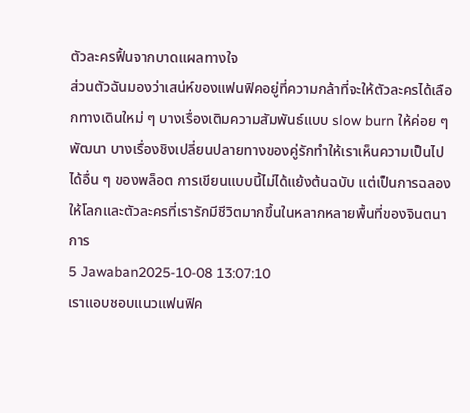ตัวละครฟื้นจากบาดแผลทางใจ
ส่วนตัวฉันมองว่าเสน่ห์ของแฟนฟิคอยู่ที่ความกล้าที่จะให้ตัวละครได้เลือกทางเดินใหม่ ๆ บางเรื่องเติมความสัมพันธ์แบบ slow burn ให้ค่อย ๆ พัฒนา บางเรื่องชิงเปลี่ยนปลายทางของคู่รักทำให้เราเห็นความเป็นไปได้อื่น ๆ ของพล็อต การเขียนแบบนี้ไม่ได้แย้งต้นฉบับ แต่เป็นการฉลองให้โลกและตัวละครที่เรารักมีชีวิตมากขึ้นในหลากหลายพื้นที่ของจินตนาการ
5 Jawaban2025-10-08 13:07:10
เราแอบชอบแนวแฟนฟิค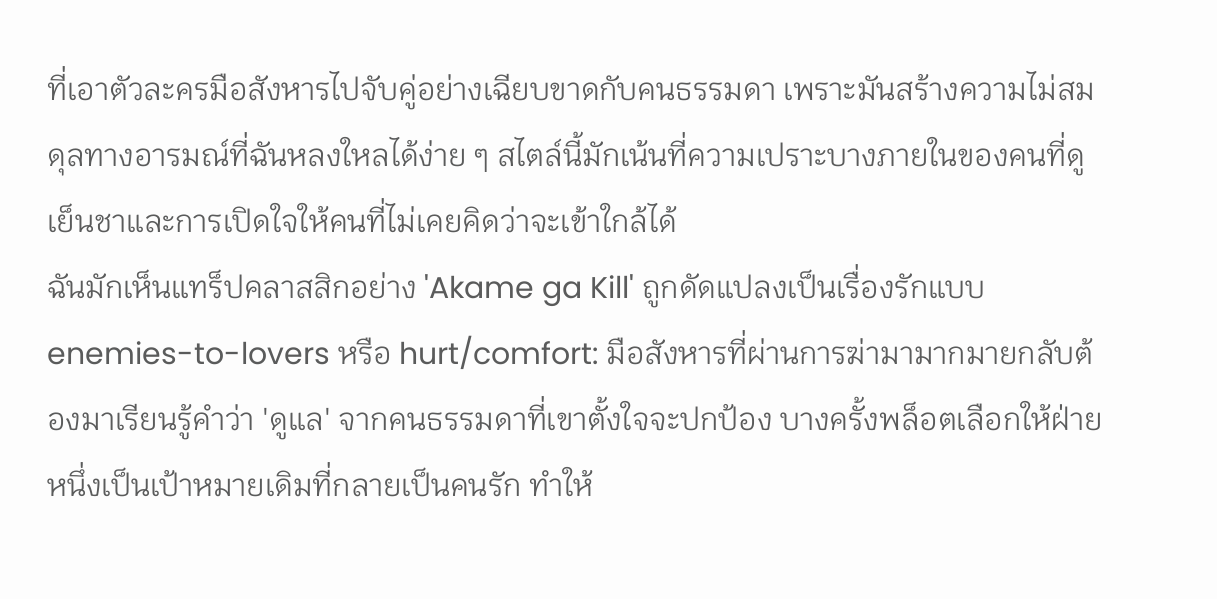ที่เอาตัวละครมือสังหารไปจับคู่อย่างเฉียบขาดกับคนธรรมดา เพราะมันสร้างความไม่สมดุลทางอารมณ์ที่ฉันหลงใหลได้ง่าย ๆ สไตล์นี้มักเน้นที่ความเปราะบางภายในของคนที่ดูเย็นชาและการเปิดใจให้คนที่ไม่เคยคิดว่าจะเข้าใกล้ได้
ฉันมักเห็นแทร็ปคลาสสิกอย่าง 'Akame ga Kill' ถูกดัดแปลงเป็นเรื่องรักแบบ enemies-to-lovers หรือ hurt/comfort: มือสังหารที่ผ่านการฆ่ามามากมายกลับต้องมาเรียนรู้คำว่า 'ดูแล' จากคนธรรมดาที่เขาตั้งใจจะปกป้อง บางครั้งพล็อตเลือกให้ฝ่ายหนึ่งเป็นเป้าหมายเดิมที่กลายเป็นคนรัก ทำให้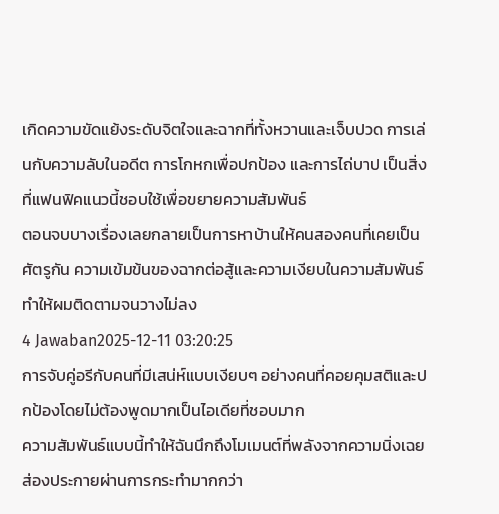เกิดความขัดแย้งระดับจิตใจและฉากที่ทั้งหวานและเจ็บปวด การเล่นกับความลับในอดีต การโกหกเพื่อปกป้อง และการไถ่บาป เป็นสิ่งที่แฟนฟิคแนวนี้ชอบใช้เพื่อขยายความสัมพันธ์
ตอนจบบางเรื่องเลยกลายเป็นการหาบ้านให้คนสองคนที่เคยเป็นศัตรูกัน ความเข้มข้นของฉากต่อสู้และความเงียบในความสัมพันธ์ทำให้ผมติดตามจนวางไม่ลง
4 Jawaban2025-12-11 03:20:25
การจับคู่อรีกับคนที่มีเสน่ห์แบบเงียบๆ อย่างคนที่คอยคุมสติและปกป้องโดยไม่ต้องพูดมากเป็นไอเดียที่ชอบมาก
ความสัมพันธ์แบบนี้ทำให้ฉันนึกถึงโมเมนต์ที่พลังจากความนิ่งเฉยส่องประกายผ่านการกระทำมากกว่า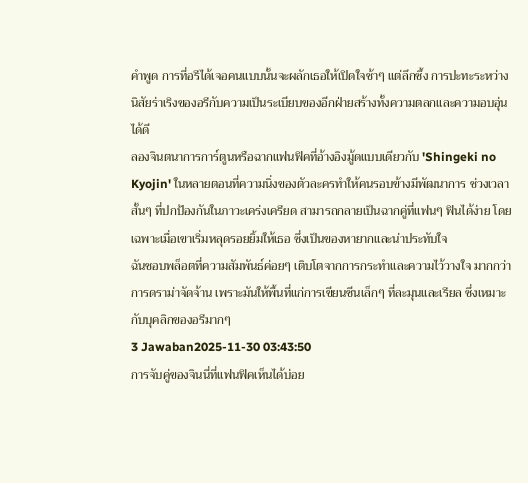คำพูด การที่อรีได้เจอคนแบบนั้นจะผลักเธอให้เปิดใจช้าๆ แต่ลึกซึ้ง การปะทะระหว่างนิสัยร่าเริงของอรีกับความเป็นระเบียบของอีกฝ่ายสร้างทั้งความตลกและความอบอุ่นได้ดี
ลองจินตนาการการ์ตูนหรือฉากแฟนฟิคที่อ้างอิงมู้ดแบบเดียวกับ 'Shingeki no Kyojin' ในหลายตอนที่ความนิ่งของตัวละครทำให้คนรอบข้างมีพัฒนาการ ช่วงเวลาสั้นๆ ที่ปกป้องกันในภาวะเคร่งเครียด สามารถกลายเป็นฉากคู่ที่แฟนๆ ฟินได้ง่าย โดยเฉพาะเมื่อเขาเริ่มหลุดรอยยิ้มให้เธอ ซึ่งเป็นของหายากและน่าประทับใจ
ฉันชอบพล็อตที่ความสัมพันธ์ค่อยๆ เติบโตจากการกระทำและความไว้วางใจ มากกว่าการดราม่าจัดจ้าน เพราะมันให้พื้นที่แก่การเขียนซีนเล็กๆ ที่ละมุนและเรียล ซึ่งเหมาะกับบุคลิกของอรีมากๆ
3 Jawaban2025-11-30 03:43:50
การจับคู่ของจินนี่ที่แฟนฟิคเห็นได้บ่อย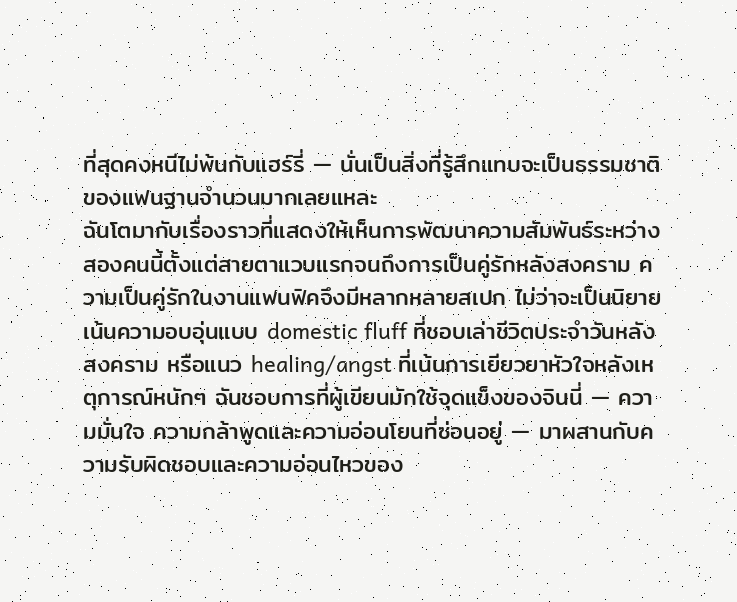ที่สุดคงหนีไม่พ้นกับแฮร์รี่ — นั่นเป็นสิ่งที่รู้สึกแทบจะเป็นธรรมชาติของแฟนฐานจำนวนมากเลยแหละ
ฉันโตมากับเรื่องราวที่แสดงให้เห็นการพัฒนาความสัมพันธ์ระหว่างสองคนนี้ตั้งแต่สายตาแวบแรกจนถึงการเป็นคู่รักหลังสงคราม ความเป็นคู่รักในงานแฟนฟิคจึงมีหลากหลายสเปก ไม่ว่าจะเป็นนิยายเน้นความอบอุ่นแบบ domestic fluff ที่ชอบเล่าชีวิตประจำวันหลังสงคราม หรือแนว healing/angst ที่เน้นการเยียวยาหัวใจหลังเหตุการณ์หนักๆ ฉันชอบการที่ผู้เขียนมักใช้จุดแข็งของจินนี่ — ความมั่นใจ ความกล้าพูดและความอ่อนโยนที่ซ่อนอยู่ — มาผสานกับความรับผิดชอบและความอ่อนไหวของ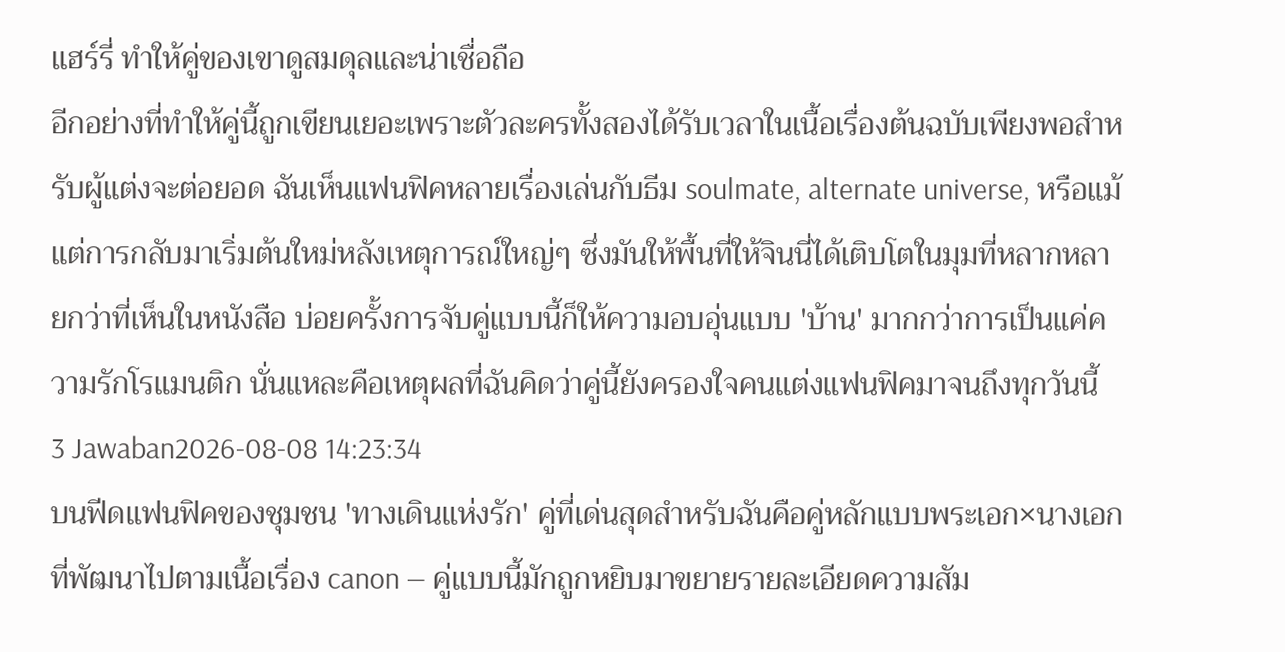แฮร์รี่ ทำให้คู่ของเขาดูสมดุลและน่าเชื่อถือ
อีกอย่างที่ทำให้คู่นี้ถูกเขียนเยอะเพราะตัวละครทั้งสองได้รับเวลาในเนื้อเรื่องต้นฉบับเพียงพอสำหรับผู้แต่งจะต่อยอด ฉันเห็นแฟนฟิคหลายเรื่องเล่นกับธีม soulmate, alternate universe, หรือแม้แต่การกลับมาเริ่มต้นใหม่หลังเหตุการณ์ใหญ่ๆ ซึ่งมันให้พื้นที่ให้จินนี่ได้เติบโตในมุมที่หลากหลายกว่าที่เห็นในหนังสือ บ่อยครั้งการจับคู่แบบนี้ก็ให้ความอบอุ่นแบบ 'บ้าน' มากกว่าการเป็นแค่ความรักโรแมนติก นั่นแหละคือเหตุผลที่ฉันคิดว่าคู่นี้ยังครองใจคนแต่งแฟนฟิคมาจนถึงทุกวันนี้
3 Jawaban2026-08-08 14:23:34
บนฟีดแฟนฟิคของชุมชน 'ทางเดินแห่งรัก' คู่ที่เด่นสุดสำหรับฉันคือคู่หลักแบบพระเอก×นางเอกที่พัฒนาไปตามเนื้อเรื่อง canon — คู่แบบนี้มักถูกหยิบมาขยายรายละเอียดความสัม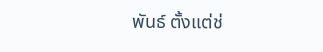พันธ์ ตั้งแต่ช่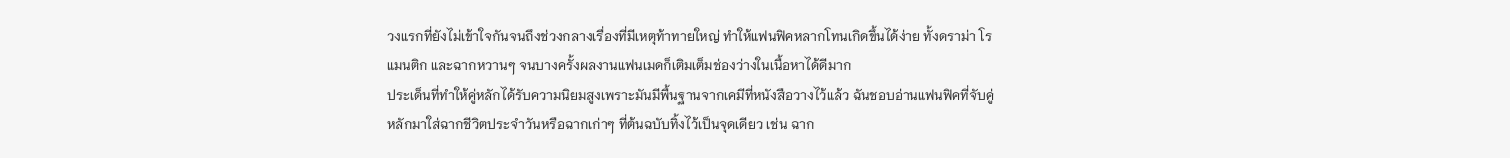วงแรกที่ยังไม่เข้าใจกันจนถึงช่วงกลางเรื่องที่มีเหตุท้าทายใหญ่ ทำให้แฟนฟิคหลากโทนเกิดขึ้นได้ง่าย ทั้งดราม่า โรแมนติก และฉากหวานๆ จนบางครั้งผลงานแฟนเมดก็เติมเต็มช่องว่างในเนื้อหาได้ดีมาก
ประเด็นที่ทำให้คู่หลักได้รับความนิยมสูงเพราะมันมีพื้นฐานจากเคมีที่หนังสือวางไว้แล้ว ฉันชอบอ่านแฟนฟิคที่จับคู่หลักมาใส่ฉากชีวิตประจำวันหรือฉากเก่าๆ ที่ต้นฉบับทิ้งไว้เป็นจุดเดียว เช่น ฉาก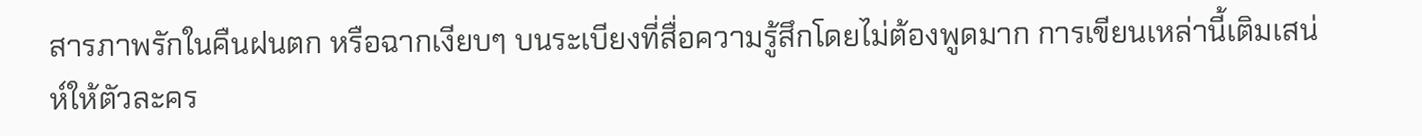สารภาพรักในคืนฝนตก หรือฉากเงียบๆ บนระเบียงที่สื่อความรู้สึกโดยไม่ต้องพูดมาก การเขียนเหล่านี้เติมเสน่ห์ให้ตัวละคร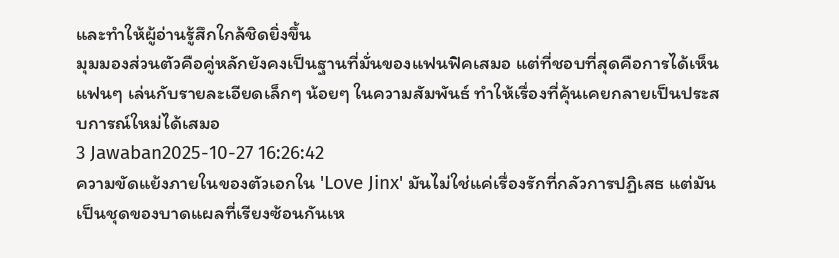และทำให้ผู้อ่านรู้สึกใกล้ชิดยิ่งขึ้น
มุมมองส่วนตัวคือคู่หลักยังคงเป็นฐานที่มั่นของแฟนฟิคเสมอ แต่ที่ชอบที่สุดคือการได้เห็นแฟนๆ เล่นกับรายละเอียดเล็กๆ น้อยๆ ในความสัมพันธ์ ทำให้เรื่องที่คุ้นเคยกลายเป็นประสบการณ์ใหม่ได้เสมอ
3 Jawaban2025-10-27 16:26:42
ความขัดแย้งภายในของตัวเอกใน 'Love Jinx' มันไม่ใช่แค่เรื่องรักที่กลัวการปฏิเสธ แต่มันเป็นชุดของบาดแผลที่เรียงซ้อนกันเห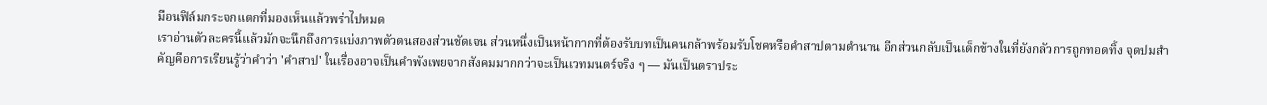มือนฟิล์มกระจกแตกที่มองเห็นแล้วพร่าไปหมด
เราอ่านตัวละครนี้แล้วมักจะนึกถึงการแบ่งภาพตัวตนสองส่วนชัดเจน ส่วนหนึ่งเป็นหน้ากากที่ต้องรับบทเป็นคนกล้าพร้อมรับโชคหรือคำสาปตามตำนาน อีกส่วนกลับเป็นเด็กข้างในที่ยังกลัวการถูกทอดทิ้ง จุดปมสำคัญคือการเรียนรู้ว่าคำว่า 'คำสาป' ในเรื่องอาจเป็นคำพังเพยจากสังคมมากกว่าจะเป็นเวทมนตร์จริง ๆ — มันเป็นตราประ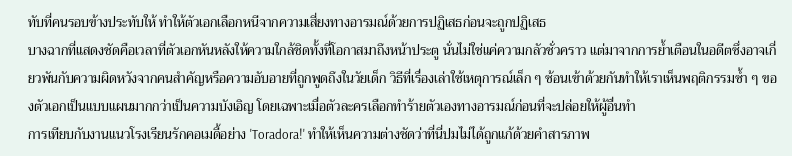ทับที่คนรอบข้างประทับให้ ทำให้ตัวเอกเลือกหนีจากความเสี่ยงทางอารมณ์ด้วยการปฏิเสธก่อนจะถูกปฏิเสธ
บางฉากที่แสดงชัดคือเวลาที่ตัวเอกหันหลังให้ความใกล้ชิดทั้งที่โอกาสมาถึงหน้าประตู นั่นไม่ใช่แค่ความกลัวชั่วคราว แต่มาจากการย้ำเตือนในอดีตซึ่งอาจเกี่ยวพันกับความผิดหวังจากคนสำคัญหรือความอับอายที่ถูกพูดถึงในวัยเด็ก วิธีที่เรื่องเล่าใช้เหตุการณ์เล็ก ๆ ซ้อนเข้าด้วยกันทำให้เราเห็นพฤติกรรมซ้ำ ๆ ของตัวเอกเป็นแบบแผนมากกว่าเป็นความบังเอิญ โดยเฉพาะเมื่อตัวละครเลือกทำร้ายตัวเองทางอารมณ์ก่อนที่จะปล่อยให้ผู้อื่นทำ
การเทียบกับงานแนวโรงเรียนรักคอเมดี้อย่าง 'Toradora!' ทำให้เห็นความต่างชัดว่าที่นี่ปมไม่ได้ถูกแก้ด้วยคำสารภาพ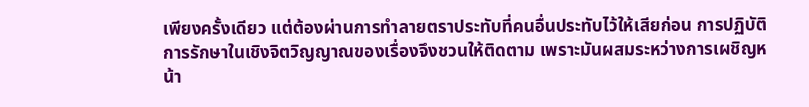เพียงครั้งเดียว แต่ต้องผ่านการทำลายตราประทับที่คนอื่นประทับไว้ให้เสียก่อน การปฏิบัติการรักษาในเชิงจิตวิญญาณของเรื่องจึงชวนให้ติดตาม เพราะมันผสมระหว่างการเผชิญหน้า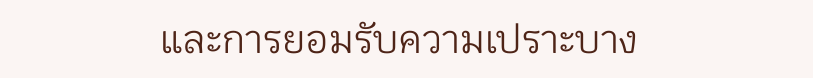และการยอมรับความเปราะบาง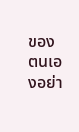ของตนเองอย่า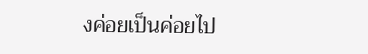งค่อยเป็นค่อยไป